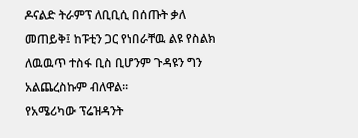ዶናልድ ትራምፕ ለቢቢሲ በሰጡት ቃለ መጠይቅ፤ ከፑቲን ጋር የነበራቸዉ ልዩ የስልክ ለዉዉጥ ተስፋ ቢስ ቢሆንም ጉዳዩን ግን አልጨረስኩም ብለዋል፡፡
የአሜሪካው ፕሬዝዳንት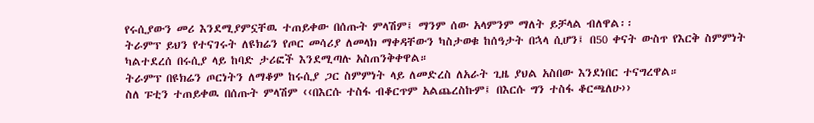የሩሲያውን መሪ እንደሚያምኗቸዉ ተጠይቀው በሰጡት ምላሽም፤ ማንም ሰው አላምንም ማለት ይቻላል ብለዋል፡፡
ትራምፕ ይህን የተናገሩት ለዩክሬን የጦር መሳሪያ ለመላክ ማቀዳቸውን ካስታወቁ ከሰዓታት በኋላ ሲሆን፤ በ50 ቀናት ውስጥ የእርቅ ስምምነት ካልተደረሰ በሩሲያ ላይ ከባድ ታሪፎች እንደሚጣሉ አስጠንቅቀዋል።
ትራምፕ በዩክሬን ጦርነትን ለማቆም ከሩሲያ ጋር ስምምነት ላይ ለመድረስ ለአራት ጊዜ ያህል አስበው እንደነበር ተናግረዋል።
ስለ ፑቲን ተጠይቀዉ በሰጡት ምላሽም ‹‹በእርሱ ተስፋ ብቆርጥም አልጨረስኩም፤ በእርሱ ግን ተስፋ ቆርጫለሁ››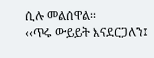ሲሉ መልሰዋል፡፡
‹‹ጥሩ ውይይት እናደርጋለን፤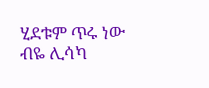ሂደቱም ጥሩ ነው ብዬ ሊሳካ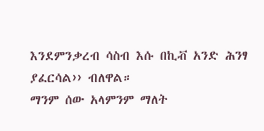እንደምንቃረብ ሳስብ እሱ በኪቭ አንድ ሕንፃ ያፈርሳል›› ብለዋል።
ማንም ሰው አላምንም ማለት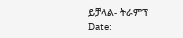ይቻላል- ትራምፕ
Date: